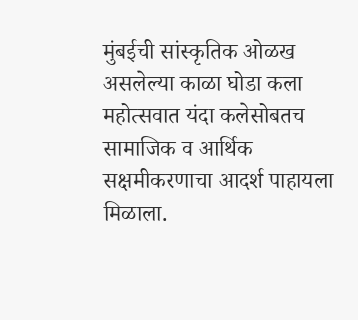मुंबईची सांस्कृतिक ओळख असलेल्या काळा घोडा कला महोत्सवात यंदा कलेसोबतच सामाजिक व आर्थिक सक्षमीकरणाचा आदर्श पाहायला मिळाला.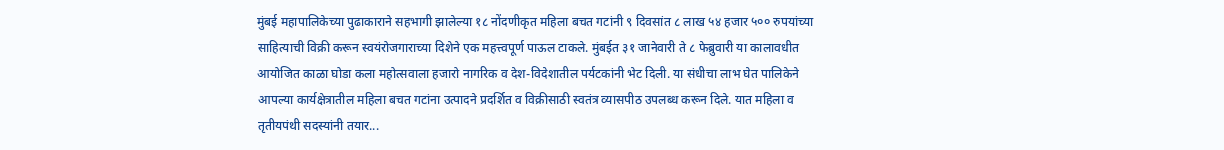मुंबई महापालिकेच्या पुढाकाराने सहभागी झालेल्या १८ नोंदणीकृत महिला बचत गटांनी ९ दिवसांत ८ लाख ५४ हजार ५०० रुपयांच्या साहित्याची विक्री करून स्वयंरोजगाराच्या दिशेने एक महत्त्वपूर्ण पाऊल टाकले. मुंबईत ३१ जानेवारी ते ८ फेब्रुवारी या कालावधीत आयोजित काळा घोडा कला महोत्सवाला हजारो नागरिक व देश-विदेशातील पर्यटकांनी भेट दिली. या संधीचा लाभ घेत पालिकेने आपल्या कार्यक्षेत्रातील महिला बचत गटांना उत्पादने प्रदर्शित व विक्रीसाठी स्वतंत्र व्यासपीठ उपलब्ध करून दिले. यात महिला व तृतीयपंथी सदस्यांनी तयार...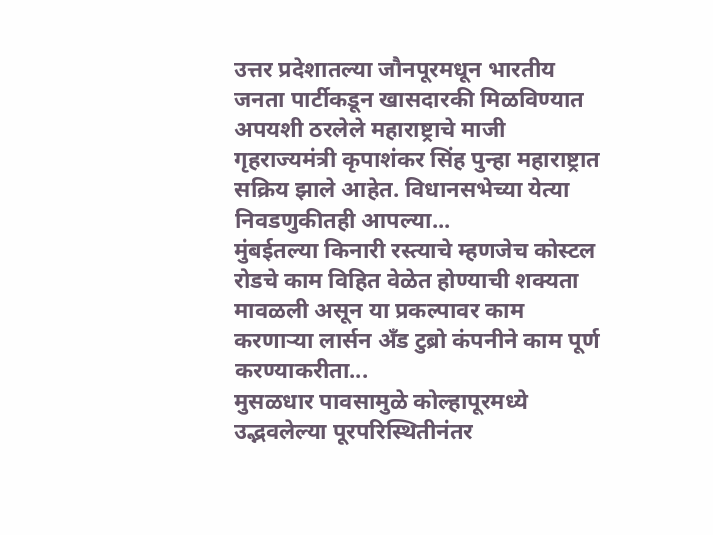उत्तर प्रदेशातल्या जौनपूरमधून भारतीय जनता पार्टीकडून खासदारकी मिळविण्यात अपयशी ठरलेले महाराष्ट्राचे माजी गृहराज्यमंत्री कृपाशंकर सिंह पुन्हा महाराष्ट्रात सक्रिय झाले आहेत. विधानसभेच्या येत्या निवडणुकीतही आपल्या...
मुंबईतल्या किनारी रस्त्याचे म्हणजेच कोस्टल रोडचे काम विहित वेळेत होण्याची शक्यता मावळली असून या प्रकल्पावर काम करणाऱ्या लार्सन अँड टुब्रो कंपनीने काम पूर्ण करण्याकरीता...
मुसळधार पावसामुळे कोल्हापूरमध्ये उद्भवलेल्या पूरपरिस्थितीनंतर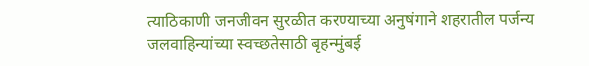त्याठिकाणी जनजीवन सुरळीत करण्याच्या अनुषंगाने शहरातील पर्जन्य जलवाहिन्यांच्या स्वच्छतेसाठी बृहन्मुंबई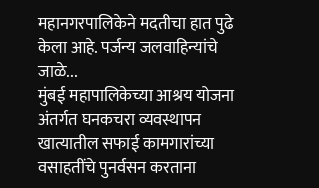महानगरपालिकेने मदतीचा हात पुढे केला आहे. पर्जन्य जलवाहिन्यांचे जाळे...
मुंबई महापालिकेच्या आश्रय योजना अंतर्गत घनकचरा व्यवस्थापन खात्यातील सफाई कामगारांच्या वसाहतींचे पुनर्वसन करताना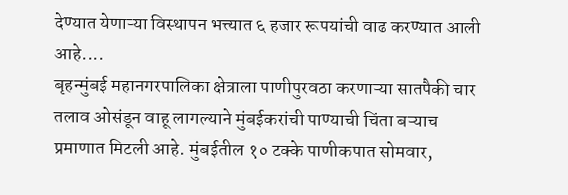देण्यात येणाऱ्या विस्थापन भत्त्यात ६ हजार रूपयांची वाढ करण्यात आली आहे....
बृहन्मुंबई महानगरपालिका क्षेत्राला पाणीपुरवठा करणाऱ्या सातपैकी चार तलाव ओसंडून वाहू लागल्याने मुंबईकरांची पाण्याची चिंता बऱ्याच प्रमाणात मिटली आहे. मुंबईतील १० टक्के पाणीकपात सोमवार,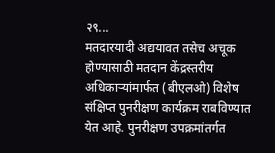२९...
मतदारयादी अद्ययावत तसेच अचूक होण्यासाठी मतदान केंद्रस्तरीय अधिकाऱ्यांमार्फत (बीएलओ) विशेष संक्षिप्त पुनरीक्षण कार्यक्रम राबविण्यात येत आहे. पुनरीक्षण उपक्रमांतर्गत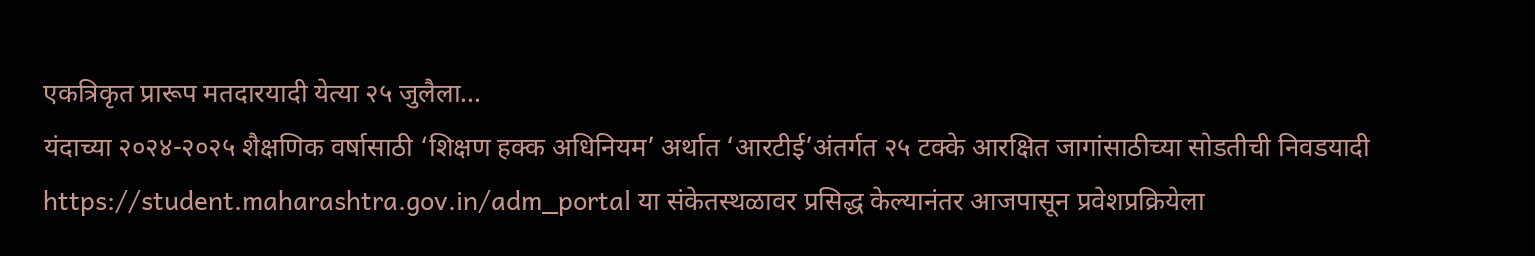एकत्रिकृत प्रारूप मतदारयादी येत्या २५ जुलैला...
यंदाच्या २०२४-२०२५ शैक्षणिक वर्षासाठी ‘शिक्षण हक्क अधिनियम’ अर्थात ‘आरटीई’अंतर्गत २५ टक्के आरक्षित जागांसाठीच्या सोडतीची निवडयादी https://student.maharashtra.gov.in/adm_portal या संकेतस्थळावर प्रसिद्ध केल्यानंतर आजपासून प्रवेशप्रक्रियेला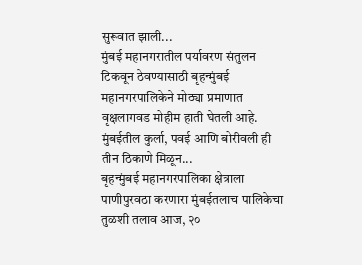सुरूवात झाली...
मुंबई महानगरातील पर्यावरण संतुलन टिकवून ठेवण्यासाठी बृहन्मुंबई महानगरपालिकेने मोठ्या प्रमाणात वृक्षलागवड मोहीम हाती घेतली आहे. मुंबईतील कुर्ला, पवई आणि बोरीवली ही तीन ठिकाणे मिळून...
बृहन्मुंबई महानगरपालिका क्षेत्राला पाणीपुरवठा करणारा मुंबईतलाच पालिकेचा तुळशी तलाव आज, २०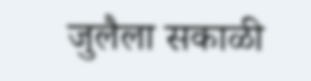जुलैला सकाळी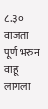८.३० वाजता पूर्ण भरुन वाहू लागला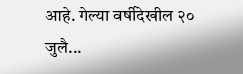आहे. गेल्या वर्षीदेखील २० जुलै...